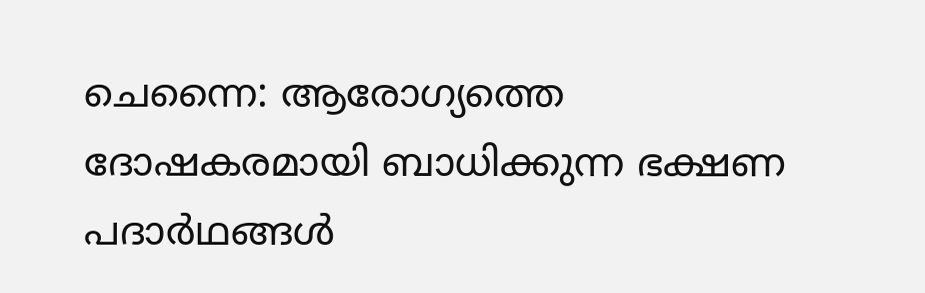ചെന്നൈ: ആരോഗ്യത്തെ ദോഷകരമായി ബാധിക്കുന്ന ഭക്ഷണ പദാർഥങ്ങൾ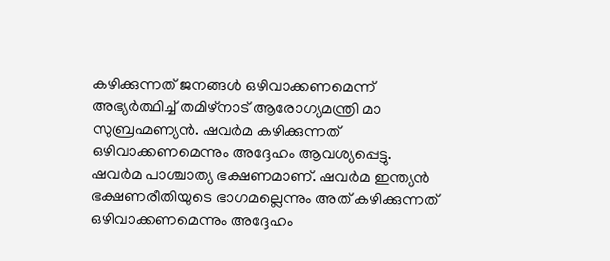കഴിക്കുന്നത് ജനങ്ങൾ ഒഴിവാക്കണമെന്ന് അഭ്യർത്ഥിച്ച് തമിഴ്നാട് ആരോഗ്യമന്ത്രി മാ സുബ്രഹ്മണ്യൻ. ഷവർമ കഴിക്കുന്നത് ഒഴിവാക്കണമെന്നും അദ്ദേഹം ആവശ്യപ്പെട്ടു.
ഷവർമ പാശ്ചാത്യ ഭക്ഷണമാണ്. ഷവർമ ഇന്ത്യൻ ഭക്ഷണരീതിയുടെ ഭാഗമല്ലെന്നും അത് കഴിക്കുന്നത് ഒഴിവാക്കണമെന്നും അദ്ദേഹം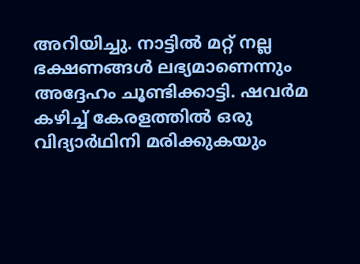അറിയിച്ചു. നാട്ടിൽ മറ്റ് നല്ല ഭക്ഷണങ്ങൾ ലഭ്യമാണെന്നും അദ്ദേഹം ചൂണ്ടിക്കാട്ടി. ഷവർമ കഴിച്ച് കേരളത്തിൽ ഒരു വിദ്യാർഥിനി മരിക്കുകയും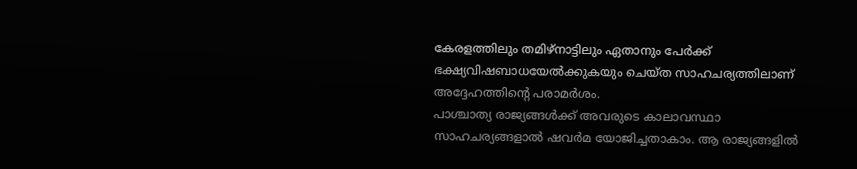കേരളത്തിലും തമിഴ്നാട്ടിലും ഏതാനും പേർക്ക് ഭക്ഷ്യവിഷബാധയേൽക്കുകയും ചെയ്ത സാഹചര്യത്തിലാണ് അദ്ദേഹത്തിന്റെ പരാമർശം.
പാശ്ചാത്യ രാജ്യങ്ങൾക്ക് അവരുടെ കാലാവസ്ഥാ സാഹചര്യങ്ങളാൽ ഷവർമ യോജിച്ചതാകാം. ആ രാജ്യങ്ങളിൽ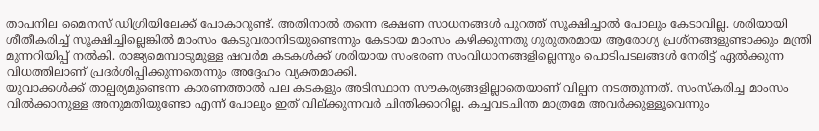താപനില മൈനസ് ഡിഗ്രിയിലേക്ക് പോകാറുണ്ട്. അതിനാൽ തന്നെ ഭക്ഷണ സാധനങ്ങൾ പുറത്ത് സൂക്ഷിച്ചാൽ പോലും കേടാവില്ല. ശരിയായി ശീതീകരിച്ച് സൂക്ഷിച്ചില്ലെങ്കിൽ മാംസം കേടുവരാനിടയുണ്ടെന്നും കേടായ മാംസം കഴിക്കുന്നതു ഗുരുതരമായ ആരോഗ്യ പ്രശ്നങ്ങളുണ്ടാക്കും മന്ത്രി മുന്നറിയിപ്പ് നൽകി. രാജ്യമെമ്പാടുമുള്ള ഷവർമ കടകൾക്ക് ശരിയായ സംഭരണ സംവിധാനങ്ങളില്ലെന്നും പൊടിപടലങ്ങൾ നേരിട്ട് ഏൽക്കുന്ന വിധത്തിലാണ് പ്രദർശിപ്പിക്കുന്നതെന്നും അദ്ദേഹം വ്യക്തമാക്കി.
യുവാക്കൾക്ക് താല്പര്യമുണ്ടെന്ന കാരണത്താൽ പല കടകളും അടിസ്ഥാന സൗകര്യങ്ങളില്ലാതെയാണ് വില്പന നടത്തുന്നത്. സംസ്കരിച്ച മാംസം വിൽക്കാനുള്ള അനുമതിയുണ്ടോ എന്ന് പോലും ഇത് വില്ക്കുന്നവർ ചിന്തിക്കാറില്ല. കച്ചവടചിന്ത മാത്രമേ അവർക്കുള്ളൂവെന്നും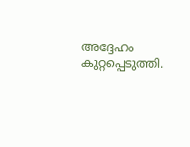അദ്ദേഹം കുറ്റപ്പെടുത്തി.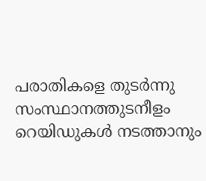പരാതികളെ തുടർന്നു സംസ്ഥാനത്തുടനീളം റെയിഡുകൾ നടത്താനും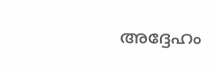അദ്ദേഹം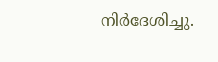നിർദേശിച്ചു.